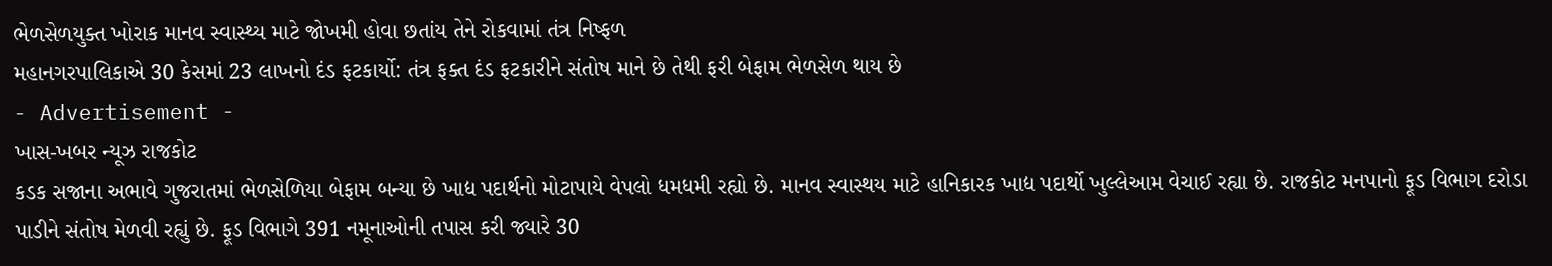ભેળસેળયુક્ત ખોરાક માનવ સ્વાસ્થ્ય માટે જોખમી હોવા છતાંય તેને રોકવામાં તંત્ર નિષ્ફળ
મહાનગરપાલિકાએ 30 કેસમાં 23 લાખનો દંડ ફટકાર્યો: તંત્ર ફક્ત દંડ ફટકારીને સંતોષ માને છે તેથી ફરી બેફામ ભેળસેળ થાય છે
- Advertisement -
ખાસ-ખબર ન્યૂઝ રાજકોટ
કડક સજાના અભાવે ગુજરાતમાં ભેળસેળિયા બેફામ બન્યા છે ખાદ્ય પદાર્થનો મોટાપાયે વેપલો ધમધમી રહ્યો છે. માનવ સ્વાસ્થય માટે હાનિકારક ખાદ્ય પદાર્થો ખુલ્લેઆમ વેચાઈ રહ્યા છે. રાજકોટ મનપાનો ફૂડ વિભાગ દરોડા પાડીને સંતોષ મેળવી રહ્યું છે. ફૂડ વિભાગે 391 નમૂનાઓની તપાસ કરી જ્યારે 30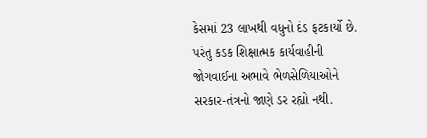કેસમાં 23 લાખથી વધુનો દંડ ફટકાર્યો છે. પરંતુ કડક શિક્ષાત્મક કાર્યવાહીની જોગવાઈના અભાવે ભેળસેળિયાઓને સરકાર-તંત્રનો જાણે ડર રહ્યો નથી.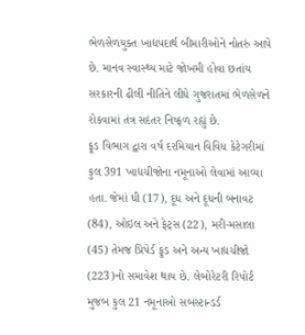ભેળસેળયુક્ત ખાદ્યપદાર્થ બીમારીઓને નોતરું આપે છે. માનવ સ્વાસ્થ્ય માટે જોખમી હોવા છતાંય સરકારની ઢીલી નીતિને લીધે ગુજરાતમાં ભેળસેળને રોકવામાં તંત્ર સદંતર નિષ્ફળ રહ્યું છે.
ફૂડ વિભાગ દ્વારા વર્ષ દરમિયાન વિવિધ કેટેગરીમાં કુલ 391 ખાદ્યચીજોના નમૂનાઓ લેવામાં આવ્યા હતા. જેમાં ઘી (17), દૂધ અને દૂધની બનાવટ (84), ઓઇલ અને ફેટ્સ (22), મરી-મસાલા (45) તેમજ પ્રિપેર્ડ ફૂડ અને અન્ય ખાદ્યચીજો (223)નો સમાવેશ થાય છે. લેબોરેટરી રિપોર્ટ મુજબ કુલ 21 નમૂનાઓ સબસ્ટાન્ડર્ડ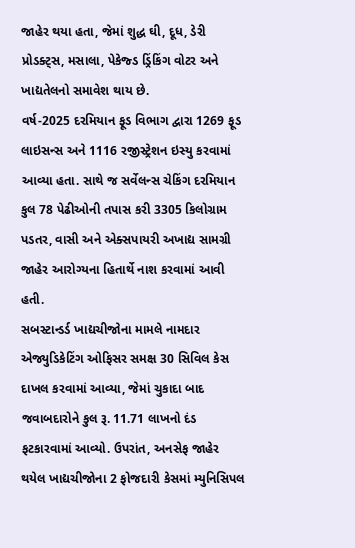જાહેર થયા હતા, જેમાં શુદ્ધ ઘી, દૂધ, ડેરી પ્રોડક્ટ્સ, મસાલા, પેકેજ્ડ ડ્રિંકિંગ વોટર અને ખાદ્યતેલનો સમાવેશ થાય છે.
વર્ષ-2025 દરમિયાન ફૂડ વિભાગ દ્વારા 1269 ફૂડ લાઇસન્સ અને 1116 રજીસ્ટ્રેશન ઇસ્યુ કરવામાં આવ્યા હતા. સાથે જ સર્વેલન્સ ચેકિંગ દરમિયાન કુલ 78 પેઢીઓની તપાસ કરી 3305 કિલોગ્રામ પડતર, વાસી અને એક્સપાયરી અખાદ્ય સામગ્રી જાહેર આરોગ્યના હિતાર્થે નાશ કરવામાં આવી હતી.
સબસ્ટાન્ડર્ડ ખાદ્યચીજોના મામલે નામદાર એજ્યુડિકેટિંગ ઓફિસર સમક્ષ 30 સિવિલ કેસ દાખલ કરવામાં આવ્યા, જેમાં ચુકાદા બાદ જવાબદારોને કુલ રૂ. 11.71 લાખનો દંડ ફટકારવામાં આવ્યો. ઉપરાંત, અનસેફ જાહેર થયેલ ખાદ્યચીજોના 2 ફોજદારી કેસમાં મ્યુનિસિપલ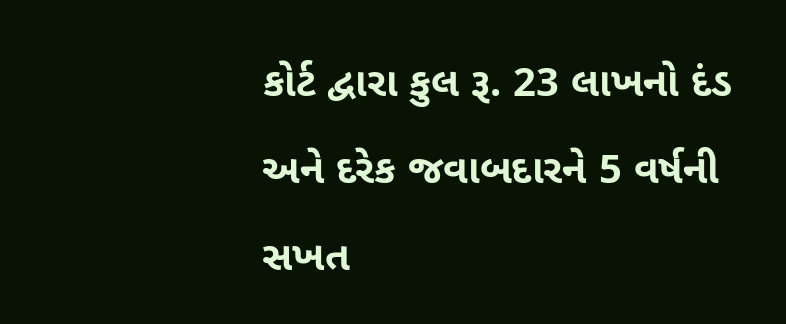કોર્ટ દ્વારા કુલ રૂ. 23 લાખનો દંડ અને દરેક જવાબદારને 5 વર્ષની સખત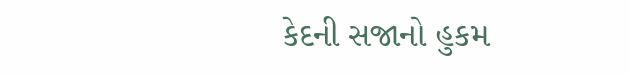કેદની સજાનો હુકમ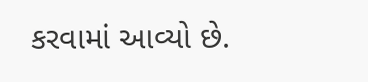કરવામાં આવ્યો છે.